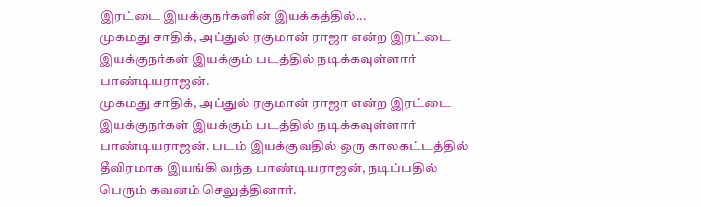இரட்டை இயக்குநர்களின் இயக்கத்தில்...
முகமது சாதிக், அப்துல் ரகுமான் ராஜா என்ற இரட்டை இயக்குநர்கள் இயக்கும் படத்தில் நடிக்கவுள்ளார் பாண்டியராஜன்.
முகமது சாதிக், அப்துல் ரகுமான் ராஜா என்ற இரட்டை இயக்குநர்கள் இயக்கும் படத்தில் நடிக்கவுள்ளார் பாண்டியராஜன். படம் இயக்குவதில் ஒரு காலகட்டத்தில் தீவிரமாக இயங்கி வந்த பாண்டியராஜன், நடிப்பதில் பெரும் கவனம் செலுத்தினார்.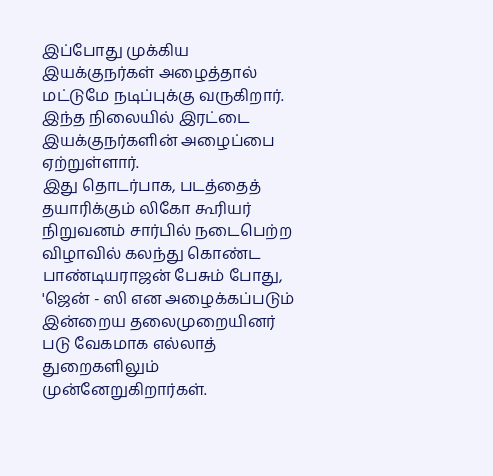இப்போது முக்கிய இயக்குநர்கள் அழைத்தால் மட்டுமே நடிப்புக்கு வருகிறார். இந்த நிலையில் இரட்டை இயக்குநர்களின் அழைப்பை ஏற்றுள்ளார்.
இது தொடர்பாக, படத்தைத் தயாரிக்கும் லிகோ கூரியர் நிறுவனம் சார்பில் நடைபெற்ற விழாவில் கலந்து கொண்ட பாண்டியராஜன் பேசும் போது, 'ஜென் - ஸி என அழைக்கப்படும் இன்றைய தலைமுறையினர் படு வேகமாக எல்லாத் துறைகளிலும் முன்னேறுகிறார்கள்.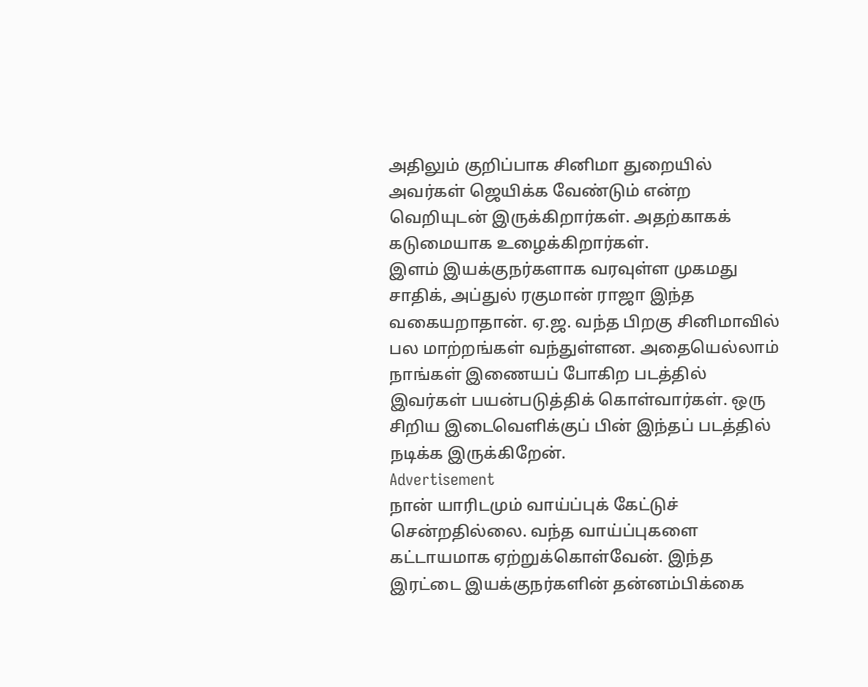அதிலும் குறிப்பாக சினிமா துறையில் அவர்கள் ஜெயிக்க வேண்டும் என்ற வெறியுடன் இருக்கிறார்கள். அதற்காகக் கடுமையாக உழைக்கிறார்கள்.
இளம் இயக்குநர்களாக வரவுள்ள முகமது சாதிக், அப்துல் ரகுமான் ராஜா இந்த வகையறாதான். ஏ.ஜ. வந்த பிறகு சினிமாவில் பல மாற்றங்கள் வந்துள்ளன. அதையெல்லாம் நாங்கள் இணையப் போகிற படத்தில் இவர்கள் பயன்படுத்திக் கொள்வார்கள். ஒரு சிறிய இடைவெளிக்குப் பின் இந்தப் படத்தில் நடிக்க இருக்கிறேன்.
Advertisement
நான் யாரிடமும் வாய்ப்புக் கேட்டுச் சென்றதில்லை. வந்த வாய்ப்புகளை கட்டாயமாக ஏற்றுக்கொள்வேன். இந்த இரட்டை இயக்குநர்களின் தன்னம்பிக்கை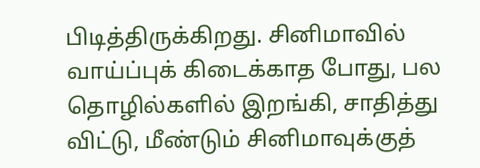பிடித்திருக்கிறது. சினிமாவில் வாய்ப்புக் கிடைக்காத போது, பல தொழில்களில் இறங்கி, சாதித்து விட்டு, மீண்டும் சினிமாவுக்குத்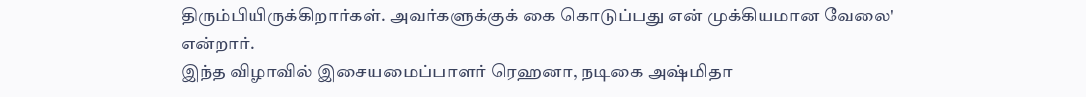திரும்பியிருக்கிறார்கள். அவர்களுக்குக் கை கொடுப்பது என் முக்கியமான வேலை' என்றார்.
இந்த விழாவில் இசையமைப்பாளர் ரெஹனா, நடிகை அஷ்மிதா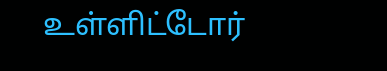உள்ளிட்டோர்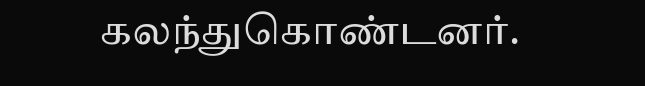கலந்துகொண்டனர்.